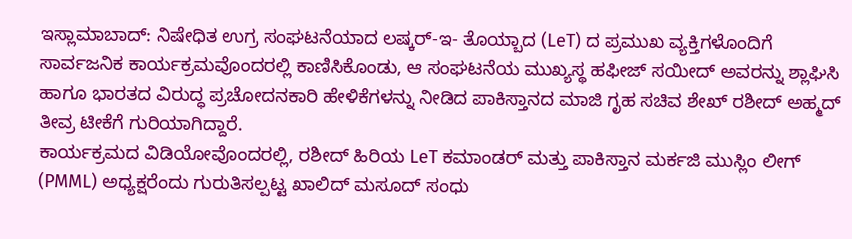ಇಸ್ಲಾಮಾಬಾದ್: ನಿಷೇಧಿತ ಉಗ್ರ ಸಂಘಟನೆಯಾದ ಲಷ್ಕರ್-ಇ- ತೊಯ್ಬಾದ (LeT) ದ ಪ್ರಮುಖ ವ್ಯಕ್ತಿಗಳೊಂದಿಗೆ ಸಾರ್ವಜನಿಕ ಕಾರ್ಯಕ್ರಮವೊಂದರಲ್ಲಿ ಕಾಣಿಸಿಕೊಂಡು, ಆ ಸಂಘಟನೆಯ ಮುಖ್ಯಸ್ಥ ಹಫೀಜ್ ಸಯೀದ್ ಅವರನ್ನು ಶ್ಲಾಘಿಸಿ ಹಾಗೂ ಭಾರತದ ವಿರುದ್ಧ ಪ್ರಚೋದನಕಾರಿ ಹೇಳಿಕೆಗಳನ್ನು ನೀಡಿದ ಪಾಕಿಸ್ತಾನದ ಮಾಜಿ ಗೃಹ ಸಚಿವ ಶೇಖ್ ರಶೀದ್ ಅಹ್ಮದ್ ತೀವ್ರ ಟೀಕೆಗೆ ಗುರಿಯಾಗಿದ್ದಾರೆ.
ಕಾರ್ಯಕ್ರಮದ ವಿಡಿಯೋವೊಂದರಲ್ಲಿ, ರಶೀದ್ ಹಿರಿಯ LeT ಕಮಾಂಡರ್ ಮತ್ತು ಪಾಕಿಸ್ತಾನ ಮರ್ಕಜಿ ಮುಸ್ಲಿಂ ಲೀಗ್ (PMML) ಅಧ್ಯಕ್ಷರೆಂದು ಗುರುತಿಸಲ್ಪಟ್ಟ ಖಾಲಿದ್ ಮಸೂದ್ ಸಂಧು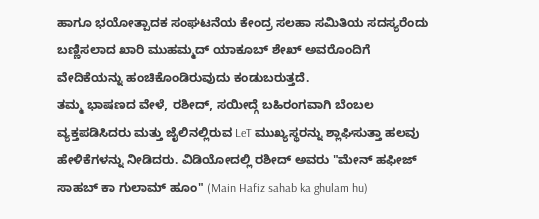ಹಾಗೂ ಭಯೋತ್ಪಾದಕ ಸಂಘಟನೆಯ ಕೇಂದ್ರ ಸಲಹಾ ಸಮಿತಿಯ ಸದಸ್ಯರೆಂದು ಬಣ್ಣಿಸಲಾದ ಖಾರಿ ಮುಹಮ್ಮದ್ ಯಾಕೂಬ್ ಶೇಖ್ ಅವರೊಂದಿಗೆ ವೇದಿಕೆಯನ್ನು ಹಂಚಿಕೊಂಡಿರುವುದು ಕಂಡುಬರುತ್ತದೆ.
ತಮ್ಮ ಭಾಷಣದ ವೇಳೆ, ರಶೀದ್, ಸಯೀದ್ಗೆ ಬಹಿರಂಗವಾಗಿ ಬೆಂಬಲ ವ್ಯಕ್ತಪಡಿಸಿದರು ಮತ್ತು ಜೈಲಿನಲ್ಲಿರುವ LeT ಮುಖ್ಯಸ್ಥರನ್ನು ಶ್ಲಾಘಿಸುತ್ತಾ ಹಲವು ಹೇಳಿಕೆಗಳನ್ನು ನೀಡಿದರು. ವಿಡಿಯೋದಲ್ಲಿ ರಶೀದ್ ಅವರು "ಮೇನ್ ಹಫೀಜ್ ಸಾಹಬ್ ಕಾ ಗುಲಾಮ್ ಹೂಂ" (Main Hafiz sahab ka ghulam hu)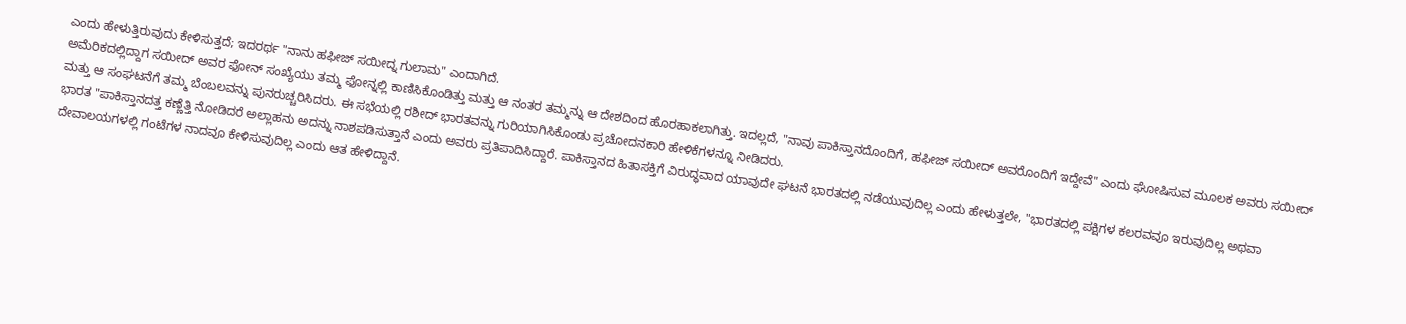ಎಂದು ಹೇಳುತ್ತಿರುವುದು ಕೇಳಿಸುತ್ತದೆ; ಇದರರ್ಥ "ನಾನು ಹಫೀಜ್ ಸಯೀದ್ನ ಗುಲಾಮ" ಎಂದಾಗಿದೆ.
ಅಮೆರಿಕದಲ್ಲಿದ್ದಾಗ ಸಯೀದ್ ಅವರ ಫೋನ್ ಸಂಖ್ಯೆಯು ತಮ್ಮ ಫೋನ್ನಲ್ಲಿ ಕಾಣಿಸಿಕೊಂಡಿತ್ತು ಮತ್ತು ಆ ನಂತರ ತಮ್ಮನ್ನು ಆ ದೇಶದಿಂದ ಹೊರಹಾಕಲಾಗಿತ್ತು. ಇದಲ್ಲದೆ, "ನಾವು ಪಾಕಿಸ್ತಾನದೊಂದಿಗೆ, ಹಫೀಜ್ ಸಯೀದ್ ಅವರೊಂದಿಗೆ ಇದ್ದೇವೆ" ಎಂದು ಘೋಷಿಸುವ ಮೂಲಕ ಅವರು ಸಯೀದ್ ಮತ್ತು ಆ ಸಂಘಟನೆಗೆ ತಮ್ಮ ಬೆಂಬಲವನ್ನು ಪುನರುಚ್ಚರಿಸಿದರು. ಈ ಸಭೆಯಲ್ಲಿ ರಶೀದ್ ಭಾರತವನ್ನು ಗುರಿಯಾಗಿಸಿಕೊಂಡು ಪ್ರಚೋದನಕಾರಿ ಹೇಳಿಕೆಗಳನ್ನೂ ನೀಡಿದರು.
ಭಾರತ "ಪಾಕಿಸ್ತಾನದತ್ತ ಕಣ್ಣೆತ್ತಿ ನೋಡಿದರೆ ಅಲ್ಲಾಹನು ಅದನ್ನು ನಾಶಪಡಿಸುತ್ತಾನೆ ಎಂದು ಅವರು ಪ್ರತಿಪಾದಿಸಿದ್ದಾರೆ. ಪಾಕಿಸ್ತಾನದ ಹಿತಾಸಕ್ತಿಗೆ ವಿರುದ್ಧವಾದ ಯಾವುದೇ ಘಟನೆ ಭಾರತದಲ್ಲಿ ನಡೆಯುವುದಿಲ್ಲ ಎಂದು ಹೇಳುತ್ತಲೇ, "ಭಾರತದಲ್ಲಿ ಪಕ್ಷಿಗಳ ಕಲರವವೂ ಇರುವುದಿಲ್ಲ ಅಥವಾ ದೇವಾಲಯಗಳಲ್ಲಿ ಗಂಟೆಗಳ ನಾದವೂ ಕೇಳಿಸುವುದಿಲ್ಲ ಎಂದು ಆತ ಹೇಳಿದ್ದಾನೆ.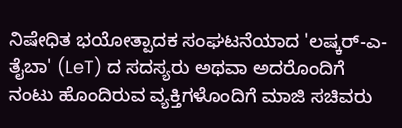ನಿಷೇಧಿತ ಭಯೋತ್ಪಾದಕ ಸಂಘಟನೆಯಾದ 'ಲಷ್ಕರ್-ಎ-ತೈಬಾ' (LeT) ದ ಸದಸ್ಯರು ಅಥವಾ ಅದರೊಂದಿಗೆ ನಂಟು ಹೊಂದಿರುವ ವ್ಯಕ್ತಿಗಳೊಂದಿಗೆ ಮಾಜಿ ಸಚಿವರು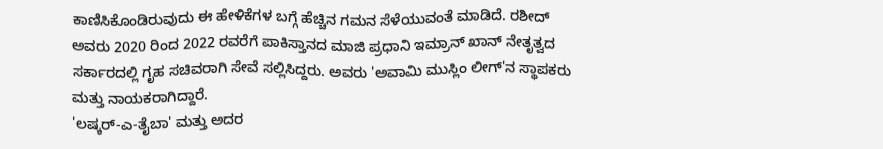ಕಾಣಿಸಿಕೊಂಡಿರುವುದು ಈ ಹೇಳಿಕೆಗಳ ಬಗ್ಗೆ ಹೆಚ್ಚಿನ ಗಮನ ಸೆಳೆಯುವಂತೆ ಮಾಡಿದೆ. ರಶೀದ್ ಅವರು 2020 ರಿಂದ 2022 ರವರೆಗೆ ಪಾಕಿಸ್ತಾನದ ಮಾಜಿ ಪ್ರಧಾನಿ ಇಮ್ರಾನ್ ಖಾನ್ ನೇತೃತ್ವದ ಸರ್ಕಾರದಲ್ಲಿ ಗೃಹ ಸಚಿವರಾಗಿ ಸೇವೆ ಸಲ್ಲಿಸಿದ್ದರು. ಅವರು 'ಅವಾಮಿ ಮುಸ್ಲಿಂ ಲೀಗ್'ನ ಸ್ಥಾಪಕರು ಮತ್ತು ನಾಯಕರಾಗಿದ್ದಾರೆ.
'ಲಷ್ಕರ್-ಎ-ತೈಬಾ' ಮತ್ತು ಅದರ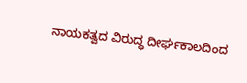ನಾಯಕತ್ವದ ವಿರುದ್ಧ ದೀರ್ಘಕಾಲದಿಂದ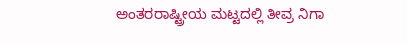ಅಂತರರಾಷ್ಟ್ರೀಯ ಮಟ್ಟದಲ್ಲಿ ತೀವ್ರ ನಿಗಾ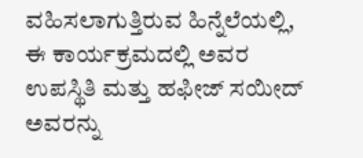ವಹಿಸಲಾಗುತ್ತಿರುವ ಹಿನ್ನೆಲೆಯಲ್ಲಿ, ಈ ಕಾರ್ಯಕ್ರಮದಲ್ಲಿ ಅವರ ಉಪಸ್ಥಿತಿ ಮತ್ತು ಹಫೀಜ್ ಸಯೀದ್ ಅವರನ್ನು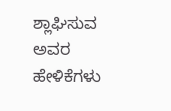ಶ್ಲಾಘಿಸುವ ಅವರ ಹೇಳಿಕೆಗಳು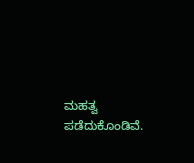ಮಹತ್ವ ಪಡೆದುಕೊಂಡಿವೆ.